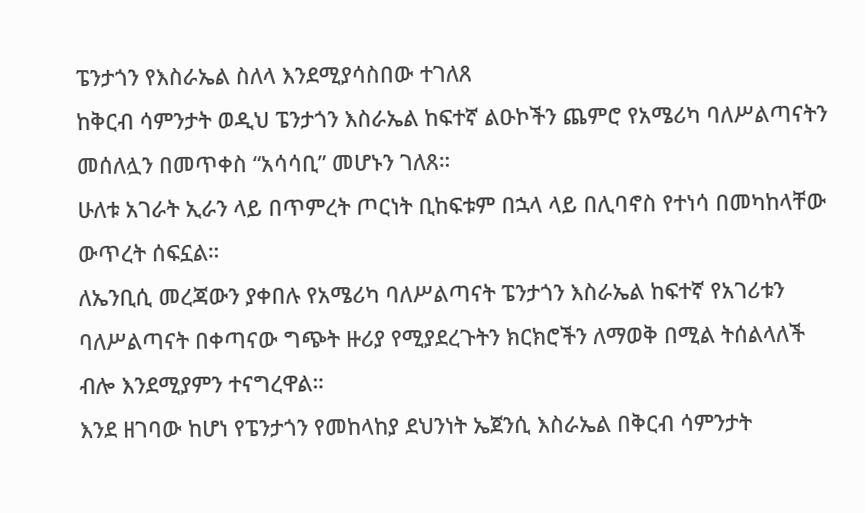ፔንታጎን የእስራኤል ስለላ እንደሚያሳስበው ተገለጸ
ከቅርብ ሳምንታት ወዲህ ፔንታጎን እስራኤል ከፍተኛ ልዑኮችን ጨምሮ የአሜሪካ ባለሥልጣናትን መሰለሏን በመጥቀስ “አሳሳቢ” መሆኑን ገለጸ።
ሁለቱ አገራት ኢራን ላይ በጥምረት ጦርነት ቢከፍቱም በኋላ ላይ በሊባኖስ የተነሳ በመካከላቸው ውጥረት ሰፍኗል።
ለኤንቢሲ መረጃውን ያቀበሉ የአሜሪካ ባለሥልጣናት ፔንታጎን እስራኤል ከፍተኛ የአገሪቱን ባለሥልጣናት በቀጣናው ግጭት ዙሪያ የሚያደረጉትን ክርክሮችን ለማወቅ በሚል ትሰልላለች ብሎ እንደሚያምን ተናግረዋል።
እንደ ዘገባው ከሆነ የፔንታጎን የመከላከያ ደህንነት ኤጀንሲ እስራኤል በቅርብ ሳምንታት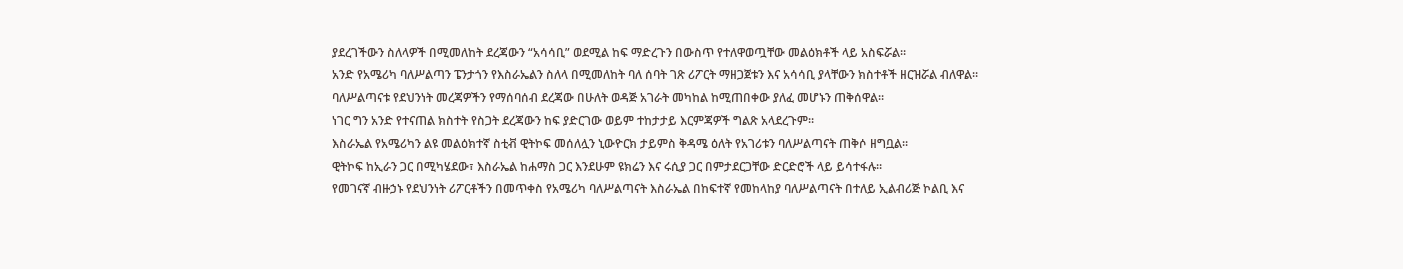ያደረገችውን ስለላዎች በሚመለከት ደረጃውን “አሳሳቢ” ወደሚል ከፍ ማድረጉን በውስጥ የተለዋወጧቸው መልዕክቶች ላይ አስፍሯል።
አንድ የአሜሪካ ባለሥልጣን ፔንታጎን የእስራኤልን ስለላ በሚመለከት ባለ ሰባት ገጽ ሪፖርት ማዘጋጀቱን እና አሳሳቢ ያላቸውን ክስተቶች ዘርዝሯል ብለዋል።
ባለሥልጣናቱ የደህንነት መረጃዎችን የማሰባሰብ ደረጃው በሁለት ወዳጅ አገራት መካከል ከሚጠበቀው ያለፈ መሆኑን ጠቅሰዋል።
ነገር ግን አንድ የተናጠል ክስተት የስጋት ደረጃውን ከፍ ያድርገው ወይም ተከታታይ እርምጃዎች ግልጽ አላደረጉም።
እስራኤል የአሜሪካን ልዩ መልዕክተኛ ስቲቭ ዊትኮፍ መሰለሏን ኒውዮርክ ታይምስ ቅዳሜ ዕለት የአገሪቱን ባለሥልጣናት ጠቅሶ ዘግቧል።
ዊትኮፍ ከኢራን ጋር በሚካሄደው፣ እስራኤል ከሐማስ ጋር እንደሁም ዩክሬን እና ሩሲያ ጋር በምታደርጋቸው ድርድሮች ላይ ይሳተፋሉ።
የመገናኛ ብዙኃኑ የደህንነት ሪፖርቶችን በመጥቀስ የአሜሪካ ባለሥልጣናት እስራኤል በከፍተኛ የመከላከያ ባለሥልጣናት በተለይ ኢልብሪጅ ኮልቢ እና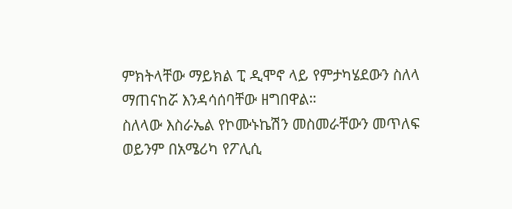ምክትላቸው ማይክል ፒ ዲሞኖ ላይ የምታካሄደውን ስለላ ማጠናከሯ እንዳሳሰባቸው ዘግበዋል።
ስለላው እስራኤል የኮሙኑኬሽን መስመራቸውን መጥለፍ ወይንም በአሜሪካ የፖሊሲ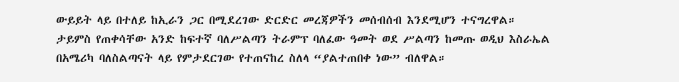ውይይት ላይ በተለይ ከኢራን ጋር በሚደረገው ድርድር መረጃዎችን መሰብሰብ እንደሚሆን ተናግረዋል።
ታይምስ የጠቀሳቸው አንድ ከፍተኛ ባለሥልጣን ትራምፕ ባለፈው ዓመት ወደ ሥልጣን ከመጡ ወዲህ እስራኤል በአሜሪካ ባለስልጣናት ላይ የምታደርገው የተጠናከረ ስለላ “ያልተጠበቀ ነው” ብለዋል።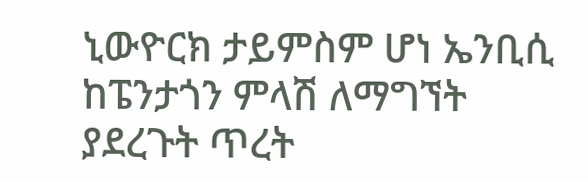ኒውዮርክ ታይምስም ሆነ ኤንቢሲ ከፔንታጎን ምላሽ ለማግኘት ያደረጉት ጥረት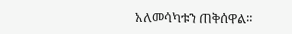አለመሳካቱን ጠቅሰዋል።